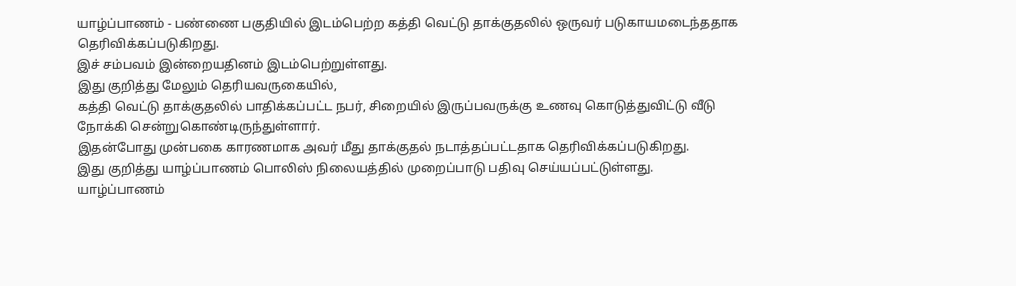யாழ்ப்பாணம் - பண்ணை பகுதியில் இடம்பெற்ற கத்தி வெட்டு தாக்குதலில் ஒருவர் படுகாயமடைந்ததாக தெரிவிக்கப்படுகிறது.
இச் சம்பவம் இன்றையதினம் இடம்பெற்றுள்ளது.
இது குறித்து மேலும் தெரியவருகையில்,
கத்தி வெட்டு தாக்குதலில் பாதிக்கப்பட்ட நபர், சிறையில் இருப்பவருக்கு உணவு கொடுத்துவிட்டு வீடு நோக்கி சென்றுகொண்டிருந்துள்ளார்.
இதன்போது முன்பகை காரணமாக அவர் மீது தாக்குதல் நடாத்தப்பட்டதாக தெரிவிக்கப்படுகிறது.
இது குறித்து யாழ்ப்பாணம் பொலிஸ் நிலையத்தில் முறைப்பாடு பதிவு செய்யப்பட்டுள்ளது.
யாழ்ப்பாணம்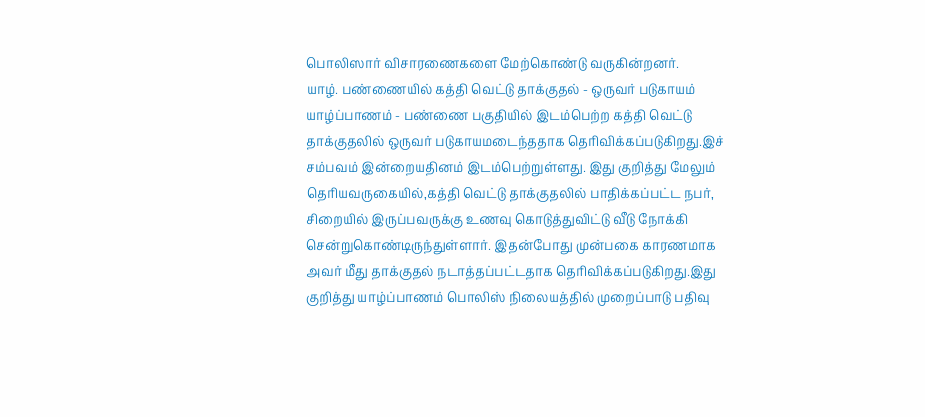பொலிஸார் விசாரணைகளை மேற்கொண்டு வருகின்றனர்.
யாழ். பண்ணையில் கத்தி வெட்டு தாக்குதல் - ஒருவர் படுகாயம் யாழ்ப்பாணம் - பண்ணை பகுதியில் இடம்பெற்ற கத்தி வெட்டு தாக்குதலில் ஒருவர் படுகாயமடைந்ததாக தெரிவிக்கப்படுகிறது.இச் சம்பவம் இன்றையதினம் இடம்பெற்றுள்ளது. இது குறித்து மேலும் தெரியவருகையில்,கத்தி வெட்டு தாக்குதலில் பாதிக்கப்பட்ட நபர், சிறையில் இருப்பவருக்கு உணவு கொடுத்துவிட்டு வீடு நோக்கி சென்றுகொண்டிருந்துள்ளார். இதன்போது முன்பகை காரணமாக அவர் மீது தாக்குதல் நடாத்தப்பட்டதாக தெரிவிக்கப்படுகிறது.இது குறித்து யாழ்ப்பாணம் பொலிஸ் நிலையத்தில் முறைப்பாடு பதிவு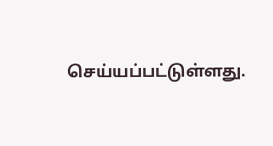செய்யப்பட்டுள்ளது.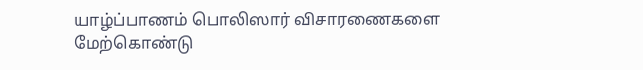யாழ்ப்பாணம் பொலிஸார் விசாரணைகளை மேற்கொண்டு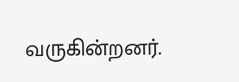வருகின்றனர்.